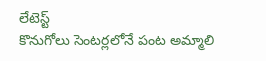లేటెస్ట్
కొనుగోలు సెంటర్లలోనే పంట అమ్మాలి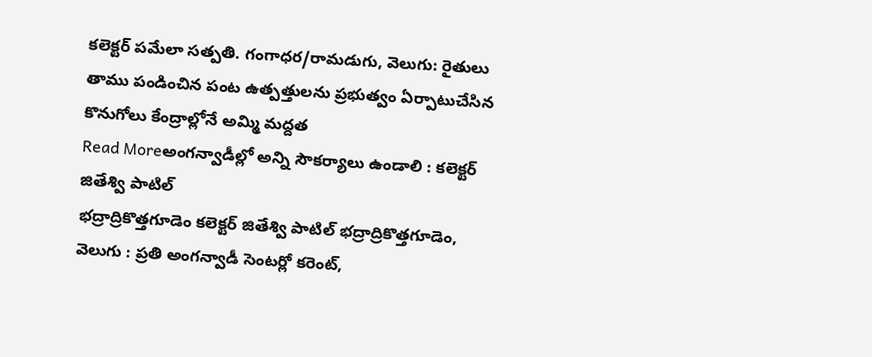కలెక్టర్ పమేలా సత్పతి. గంగాధర/రామడుగు, వెలుగు: రైతులు తాము పండించిన పంట ఉత్పత్తులను ప్రభుత్వం ఏర్పాటుచేసిన కొనుగోలు కేంద్రాల్లోనే అమ్మి మద్దత
Read Moreఅంగన్వాడీల్లో అన్ని సౌకర్యాలు ఉండాలి : కలెక్టర్ జితేశ్వి పాటిల్
భద్రాద్రికొత్తగూడెం కలెక్టర్ జితేశ్వి పాటిల్ భద్రాద్రికొత్తగూడెం, వెలుగు : ప్రతి అంగన్వాడీ సెంటర్లో కరెంట్,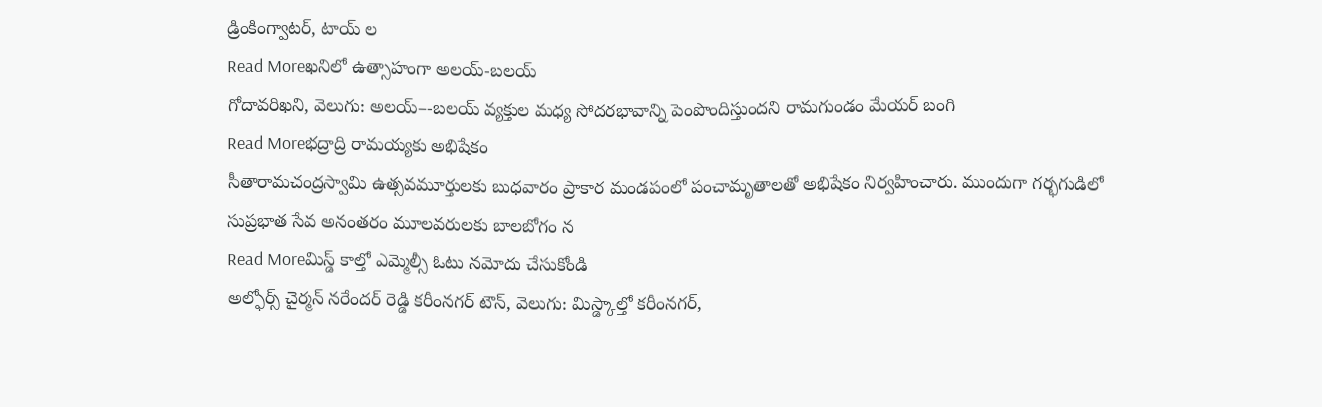డ్రింకింగ్వాటర్, టాయ్ ల
Read Moreఖనిలో ఉత్సాహంగా అలయ్-బలయ్
గోదావరిఖని, వెలుగు: అలయ్–-బలయ్ వ్యక్తుల మధ్య సోదరభావాన్ని పెంపొందిస్తుందని రామగుండం మేయర్ బంగి
Read Moreభద్రాద్రి రామయ్యకు అభిషేకం
సీతారామచంద్రస్వామి ఉత్సవమూర్తులకు బుధవారం ప్రాకార మండపంలో పంచామృతాలతో అభిషేకం నిర్వహించారు. ముందుగా గర్భగుడిలో సుప్రభాత సేవ అనంతరం మూలవరులకు బాలబోగం న
Read Moreమిస్డ్ కాల్తో ఎమ్మెల్సీ ఓటు నమోదు చేసుకోండి
అల్ఫోర్స్ చైర్మన్ నరేందర్ రెడ్డి కరీంనగర్ టౌన్, వెలుగు: మిస్డ్కాల్తో కరీంనగర్,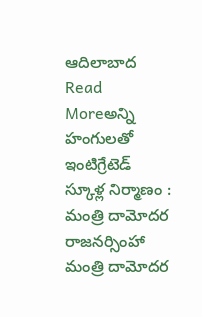ఆదిలాబాద
Read Moreఅన్ని హంగులతో ఇంటిగ్రేటెడ్ స్కూళ్ల నిర్మాణం : మంత్రి దామోదర రాజనర్సింహా
మంత్రి దామోదర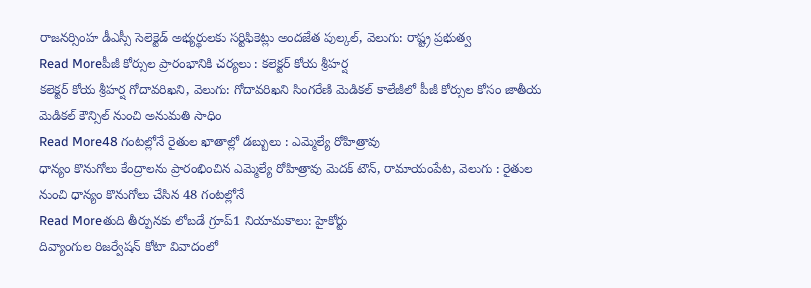రాజనర్సింహ డీఎస్సీ సెలెక్టెడ్ అభ్యర్థులకు సర్టిఫికెట్లు అందజేత పుల్కల్, వెలుగు: రాష్ట్ర ప్రభుత్వ
Read Moreపీజీ కోర్సుల ప్రారంభానికి చర్యలు : కలెక్టర్ కోయ శ్రీహర్ష
కలెక్టర్ కోయ శ్రీహర్ష గోదావరిఖని, వెలుగు: గోదావరిఖని సింగరేణి మెడికల్ కాలేజీలో పీజీ కోర్సుల కోసం జాతీయ మెడికల్ కౌన్సిల్ నుంచి అనుమతి సాధిం
Read More48 గంటల్లోనే రైతుల ఖాతాల్లో డబ్బులు : ఎమ్మెల్యే రోహిత్రావు
ధాన్యం కొనుగోలు కేంద్రాలను ప్రారంభించిన ఎమ్మెల్యే రోహిత్రావు మెదక్ టౌన్, రామాయంపేట, వెలుగు : రైతుల నుంచి ధాన్యం కొనుగోలు చేసిన 48 గంటల్లోనే
Read Moreతుది తీర్పునకు లోబడే గ్రూప్1 నియామకాలు: హైకోర్టు
దివ్యాంగుల రిజర్వేషన్ కోటా వివాదంలో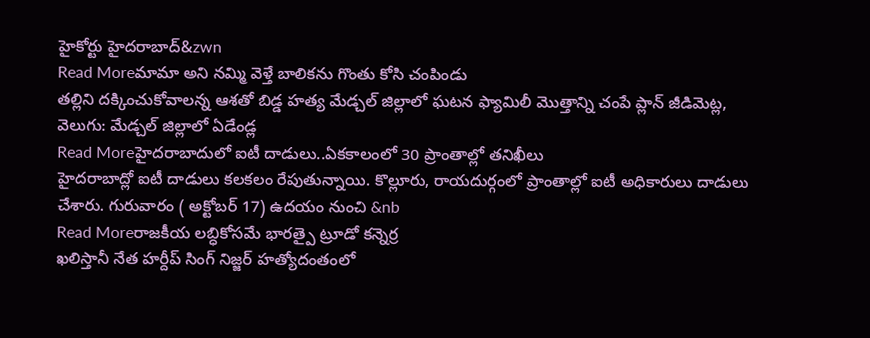హైకోర్టు హైదరాబాద్&zwn
Read Moreమామా అని నమ్మి వెళ్తే బాలికను గొంతు కోసి చంపిండు
తల్లిని దక్కించుకోవాలన్న ఆశతో బిడ్డ హత్య మేడ్చల్ జిల్లాలో ఘటన ఫ్యామిలీ మొత్తాన్ని చంపే ప్లాన్ జీడిమెట్ల, వెలుగు: మేడ్చల్ జిల్లాలో ఏడేండ్ల
Read Moreహైదరాబాదులో ఐటీ దాడులు..ఏకకాలంలో 30 ప్రాంతాల్లో తనిఖీలు
హైదరాబాద్లో ఐటీ దాడులు కలకలం రేపుతున్నాయి. కొల్లూరు, రాయదుర్గంలో ప్రాంతాల్లో ఐటీ అధికారులు దాడులు చేశారు. గురువారం ( అక్టోబర్ 17) ఉదయం నుంచి &nb
Read Moreరాజకీయ లబ్ధికోసమే భారత్పై ట్రూడో కన్నెర్ర
ఖలిస్తానీ నేత హర్దీప్ సింగ్ నిజ్జర్ హత్యోదంతంలో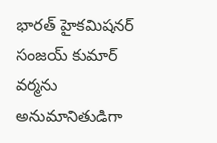భారత్ హైకమిషనర్ సంజయ్ కుమార్ వర్మను అనుమానితుడిగా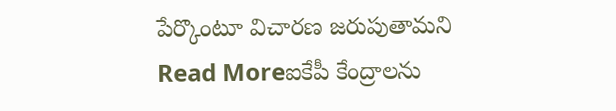పేర్కొంటూ విచారణ జరుపుతామని
Read Moreఐకేపీ కేంద్రాలను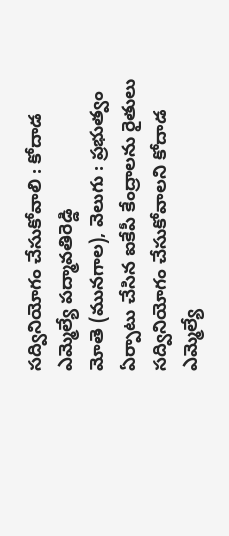సద్వినియోగం చేసుకోవాలి : కోదాడ ఎమ్మెల్యే పద్మావతిరెడ్డి
మోతె (మునగాల), వెలుగు : ప్రభుత్వం ఏర్పాటు చేసిన ఐకేపీ కేంద్రాలను రైతులు సద్వినియోగం చేసుకోవాలని కోదాడ ఎమ్మెల్యే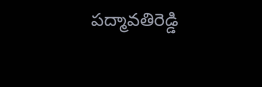పద్మావతిరెడ్డి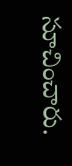సూచించారు.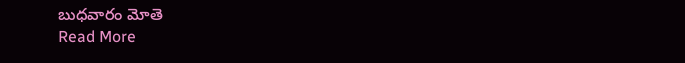బుధవారం మోతె
Read More